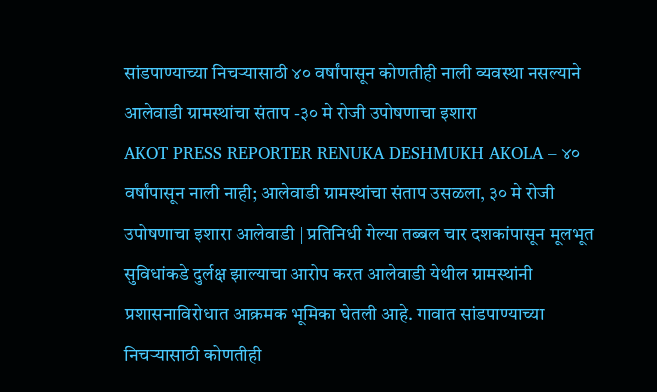सांडपाण्याच्या निचऱ्यासाठी ४० वर्षांपासून कोणतीही नाली व्यवस्था नसल्याने आलेवाडी ग्रामस्थांचा संताप -३० मे रोजी उपोषणाचा इशारा
AKOT PRESS REPORTER RENUKA DESHMUKH AKOLA – ४० वर्षांपासून नाली नाही; आलेवाडी ग्रामस्थांचा संताप उसळला, ३० मे रोजी उपोषणाचा इशारा आलेवाडी | प्रतिनिधी गेल्या तब्बल चार दशकांपासून मूलभूत सुविधांकडे दुर्लक्ष झाल्याचा आरोप करत आलेवाडी येथील ग्रामस्थांनी प्रशासनाविरोधात आक्रमक भूमिका घेतली आहे. गावात सांडपाण्याच्या निचऱ्यासाठी कोणतीही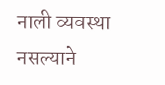नाली व्यवस्था नसल्याने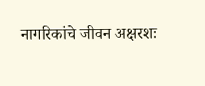नागरिकांचे जीवन अक्षरशः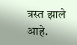त्रस्त झाले आहे.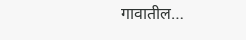गावातील…